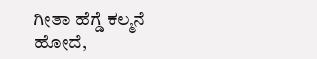ಗೀತಾ ಹೆಗ್ಡೆ ಕಲ್ಮನೆ
ಹೋದೆ,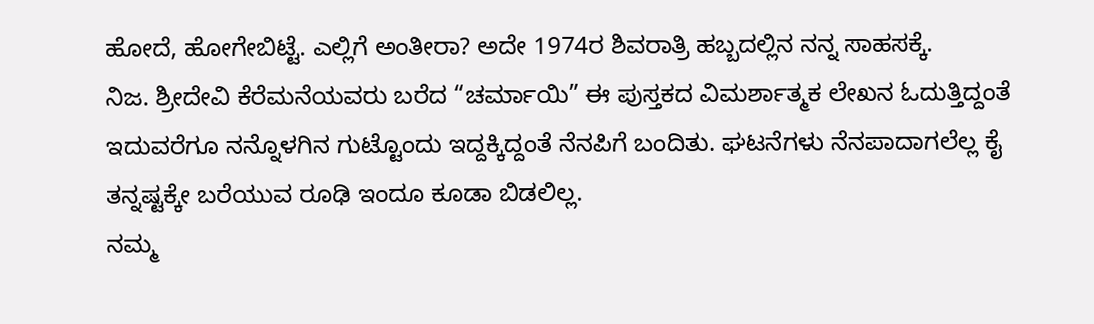ಹೋದೆ, ಹೋಗೇಬಿಟ್ಟೆ. ಎಲ್ಲಿಗೆ ಅಂತೀರಾ? ಅದೇ 1974ರ ಶಿವರಾತ್ರಿ ಹಬ್ಬದಲ್ಲಿನ ನನ್ನ ಸಾಹಸಕ್ಕೆ.
ನಿಜ. ಶ್ರೀದೇವಿ ಕೆರೆಮನೆಯವರು ಬರೆದ “ಚರ್ಮಾಯಿ” ಈ ಪುಸ್ತಕದ ವಿಮರ್ಶಾತ್ಮಕ ಲೇಖನ ಓದುತ್ತಿದ್ದಂತೆ ಇದುವರೆಗೂ ನನ್ನೊಳಗಿನ ಗುಟ್ಟೊಂದು ಇದ್ದಕ್ಕಿದ್ದಂತೆ ನೆನಪಿಗೆ ಬಂದಿತು. ಘಟನೆಗಳು ನೆನಪಾದಾಗಲೆಲ್ಲ ಕೈ ತನ್ನಷ್ಟಕ್ಕೇ ಬರೆಯುವ ರೂಢಿ ಇಂದೂ ಕೂಡಾ ಬಿಡಲಿಲ್ಲ.
ನಮ್ಮ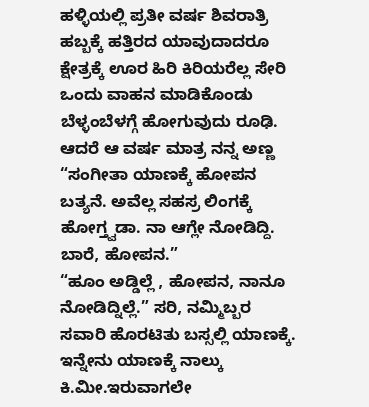ಹಳ್ಳಿಯಲ್ಲಿ ಪ್ರತೀ ವರ್ಷ ಶಿವರಾತ್ರಿ ಹಬ್ಬಕ್ಕೆ ಹತ್ತಿರದ ಯಾವುದಾದರೂ ಕ್ಷೇತ್ರಕ್ಕೆ ಊರ ಹಿರಿ ಕಿರಿಯರೆಲ್ಲ ಸೇರಿ ಒಂದು ವಾಹನ ಮಾಡಿಕೊಂಡು ಬೆಳ್ಳಂಬೆಳಗ್ಗೆ ಹೋಗುವುದು ರೂಢಿ. ಆದರೆ ಆ ವರ್ಷ ಮಾತ್ರ ನನ್ನ ಅಣ್ಣ “ಸಂಗೀತಾ ಯಾಣಕ್ಕೆ ಹೋಪನ ಬತ್ಯನೆ. ಅವೆಲ್ಲ ಸಹಸ್ರ ಲಿಂಗಕ್ಕೆ ಹೋಗ್ತ್ವಡಾ. ನಾ ಆಗ್ಲೇ ನೋಡಿದ್ದಿ. ಬಾರೆ, ಹೋಪನ.”
“ಹೂಂ ಅಡ್ಡಿಲ್ಲೆ , ಹೋಪನ, ನಾನೂ ನೋಡಿದ್ನಿಲ್ಲೆ.” ಸರಿ, ನಮ್ಮಿಬ್ಬರ ಸವಾರಿ ಹೊರಟಿತು ಬಸ್ಸಲ್ಲಿ ಯಾಣಕ್ಕೆ.
ಇನ್ನೇನು ಯಾಣಕ್ಕೆ ನಾಲ್ಕು ಕಿ.ಮೀ.ಇರುವಾಗಲೇ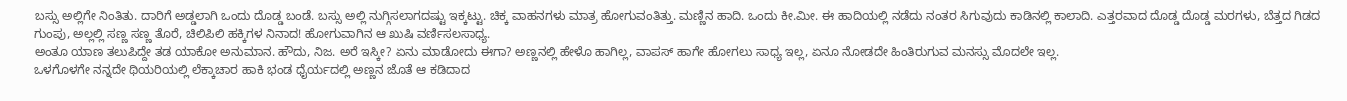ಬಸ್ಸು ಅಲ್ಲಿಗೇ ನಿಂತಿತು. ದಾರಿಗೆ ಅಡ್ಡಲಾಗಿ ಒಂದು ದೊಡ್ಡ ಬಂಡೆ. ಬಸ್ಸು ಅಲ್ಲಿ ನುಗ್ಗಿಸಲಾಗದಷ್ಟು ಇಕ್ಕಟ್ಟು. ಚಿಕ್ಕ ವಾಹನಗಳು ಮಾತ್ರ ಹೋಗುವಂತಿತ್ತು. ಮಣ್ಣಿನ ಹಾದಿ. ಒಂದು ಕೀ.ಮೀ. ಈ ಹಾದಿಯಲ್ಲಿ ನಡೆದು ನಂತರ ಸಿಗುವುದು ಕಾಡಿನಲ್ಲಿ ಕಾಲಾದಿ. ಎತ್ತರವಾದ ದೊಡ್ಡ ದೊಡ್ಡ ಮರಗಳು, ಬೆತ್ತದ ಗಿಡದ ಗುಂಪು, ಅಲ್ಲಲ್ಲಿ ಸಣ್ಣ ಸಣ್ಣ ತೊರೆ, ಚಿಲಿಪಿಲಿ ಹಕ್ಕಿಗಳ ನಿನಾದ! ಹೋಗುವಾಗಿನ ಆ ಖುಷಿ ವರ್ಣಿಸಲಸಾಧ್ಯ.
ಅಂತೂ ಯಾಣ ತಲುಪಿದ್ದೇ ತಡ ಯಾಕೋ ಅನುಮಾನ. ಹೌದು, ನಿಜ. ಅರೆ ಇಸ್ಕೀ? ಏನು ಮಾಡೋದು ಈಗಾ? ಅಣ್ಣನಲ್ಲಿ ಹೇಳೊ ಹಾಗಿಲ್ಲ, ವಾಪಸ್ ಹಾಗೇ ಹೋಗಲು ಸಾಧ್ಯ ಇಲ್ಲ, ಏನೂ ನೋಡದೇ ಹಿಂತಿರುಗುವ ಮನಸ್ಸು ಮೊದಲೇ ಇಲ್ಲ.
ಒಳಗೊಳಗೇ ನನ್ನದೇ ಥಿಯರಿಯಲ್ಲಿ ಲೆಕ್ಕಾಚಾರ ಹಾಕಿ ಭಂಡ ಧೈರ್ಯದಲ್ಲಿ ಅಣ್ಣನ ಜೊತೆ ಆ ಕಡಿದಾದ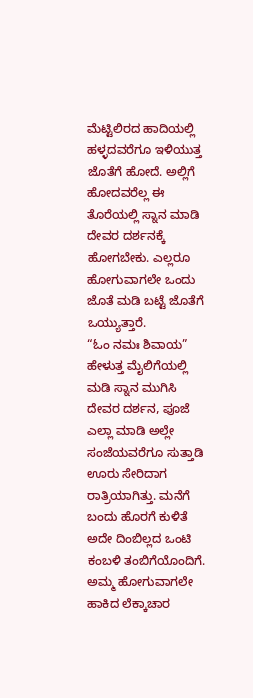ಮೆಟ್ಟಿಲಿರದ ಹಾದಿಯಲ್ಲಿ ಹಳ್ಳದವರೆಗೂ ಇಳಿಯುತ್ತ ಜೊತೆಗೆ ಹೋದೆ. ಅಲ್ಲಿಗೆ ಹೋದವರೆಲ್ಲ ಈ ತೊರೆಯಲ್ಲಿ ಸ್ನಾನ ಮಾಡಿ ದೇವರ ದರ್ಶನಕ್ಕೆ ಹೋಗಬೇಕು. ಎಲ್ಲರೂ ಹೋಗುವಾಗಲೇ ಒಂದು ಜೊತೆ ಮಡಿ ಬಟ್ಟೆ ಜೊತೆಗೆ ಒಯ್ಯುತ್ತಾರೆ.
“ಓಂ ನಮಃ ಶಿವಾಯ” ಹೇಳುತ್ತ ಮೈಲಿಗೆಯಲ್ಲಿ ಮಡಿ ಸ್ನಾನ ಮುಗಿಸಿ ದೇವರ ದರ್ಶನ, ಪೂಜೆ ಎಲ್ಲಾ ಮಾಡಿ ಅಲ್ಲೇ ಸಂಜೆಯವರೆಗೂ ಸುತ್ತಾಡಿ ಊರು ಸೇರಿದಾಗ ರಾತ್ರಿಯಾಗಿತ್ತು. ಮನೆಗೆ ಬಂದು ಹೊರಗೆ ಕುಳಿತೆ ಅದೇ ದಿಂಬಿಲ್ಲದ ಒಂಟಿ ಕಂಬಳಿ ತಂಬಿಗೆಯೊಂದಿಗೆ.
ಅಮ್ಮ ಹೋಗುವಾಗಲೇ ಹಾಕಿದ ಲೆಕ್ಕಾಚಾರ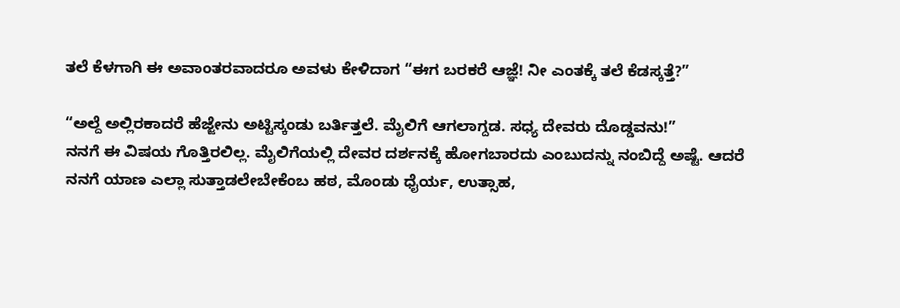ತಲೆ ಕೆಳಗಾಗಿ ಈ ಅವಾಂತರವಾದರೂ ಅವಳು ಕೇಳಿದಾಗ “ಈಗ ಬರಕರೆ ಆಜ್ಞೆ! ನೀ ಎಂತಕ್ಕೆ ತಲೆ ಕೆಡಸ್ಕತ್ತೆ?”

“ಅಲ್ದೆ ಅಲ್ಲಿರಕಾದರೆ ಹೆಜ್ಜೇನು ಅಟ್ಟಿಸ್ಕಂಡು ಬರ್ತಿತ್ತಲೆ. ಮೈಲಿಗೆ ಆಗಲಾಗ್ದಡ. ಸಧ್ಯ ದೇವರು ದೊಡ್ಡವನು!”
ನನಗೆ ಈ ವಿಷಯ ಗೊತ್ತಿರಲಿಲ್ಲ. ಮೈಲಿಗೆಯಲ್ಲಿ ದೇವರ ದರ್ಶನಕ್ಕೆ ಹೋಗಬಾರದು ಎಂಬುದನ್ನು ನಂಬಿದ್ದೆ ಅಷ್ಟೆ. ಆದರೆ ನನಗೆ ಯಾಣ ಎಲ್ಲಾ ಸುತ್ತಾಡಲೇಬೇಕೆಂಬ ಹಠ, ಮೊಂಡು ಧೈರ್ಯ, ಉತ್ಸಾಹ,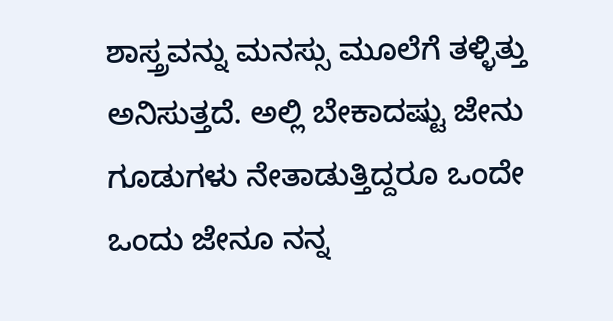ಶಾಸ್ತ್ರವನ್ನು ಮನಸ್ಸು ಮೂಲೆಗೆ ತಳ್ಳಿತ್ತು ಅನಿಸುತ್ತದೆ. ಅಲ್ಲಿ ಬೇಕಾದಷ್ಟು ಜೇನು ಗೂಡುಗಳು ನೇತಾಡುತ್ತಿದ್ದರೂ ಒಂದೇ ಒಂದು ಜೇನೂ ನನ್ನ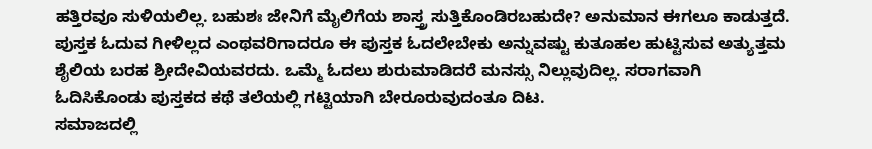ಹತ್ತಿರವೂ ಸುಳಿಯಲಿಲ್ಲ. ಬಹುಶಃ ಜೇನಿಗೆ ಮೈಲಿಗೆಯ ಶಾಸ್ತ್ರ ಸುತ್ತಿಕೊಂಡಿರಬಹುದೇ? ಅನುಮಾನ ಈಗಲೂ ಕಾಡುತ್ತದೆ.
ಪುಸ್ತಕ ಓದುವ ಗೀಳಿಲ್ಲದ ಎಂಥವರಿಗಾದರೂ ಈ ಪುಸ್ತಕ ಓದಲೇಬೇಕು ಅನ್ನುವಷ್ಟು ಕುತೂಹಲ ಹುಟ್ಟಿಸುವ ಅತ್ಯುತ್ತಮ ಶೈಲಿಯ ಬರಹ ಶ್ರೀದೇವಿಯವರದು. ಒಮ್ಮೆ ಓದಲು ಶುರುಮಾಡಿದರೆ ಮನಸ್ಸು ನಿಲ್ಲುವುದಿಲ್ಲ. ಸರಾಗವಾಗಿ ಓದಿಸಿಕೊಂಡು ಪುಸ್ತಕದ ಕಥೆ ತಲೆಯಲ್ಲಿ ಗಟ್ಟಿಯಾಗಿ ಬೇರೂರುವುದಂತೂ ದಿಟ.
ಸಮಾಜದಲ್ಲಿ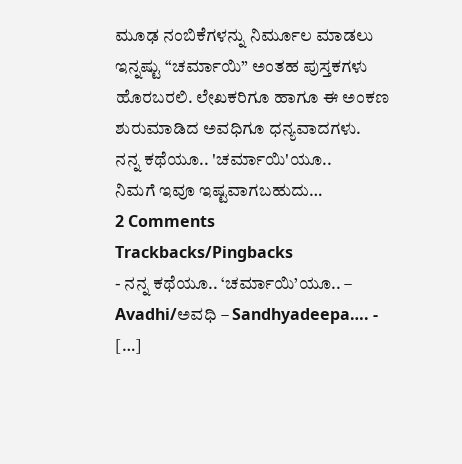ಮೂಢ ನಂಬಿಕೆಗಳನ್ನು ನಿರ್ಮೂಲ ಮಾಡಲು ಇನ್ನಷ್ಟು “ಚರ್ಮಾಯಿ” ಅಂತಹ ಪುಸ್ತಕಗಳು ಹೊರಬರಲಿ. ಲೇಖಕರಿಗೂ ಹಾಗೂ ಈ ಅಂಕಣ ಶುರುಮಾಡಿದ ಅವಧಿಗೂ ಧನ್ಯವಾದಗಳು.
ನನ್ನ ಕಥೆಯೂ.. 'ಚರ್ಮಾಯಿ'ಯೂ..
ನಿಮಗೆ ಇವೂ ಇಷ್ಟವಾಗಬಹುದು…
2 Comments
Trackbacks/Pingbacks
- ನನ್ನ ಕಥೆಯೂ.. ‘ಚರ್ಮಾಯಿ’ಯೂ.. – Avadhi/ಅವಧಿ – Sandhyadeepa…. - […]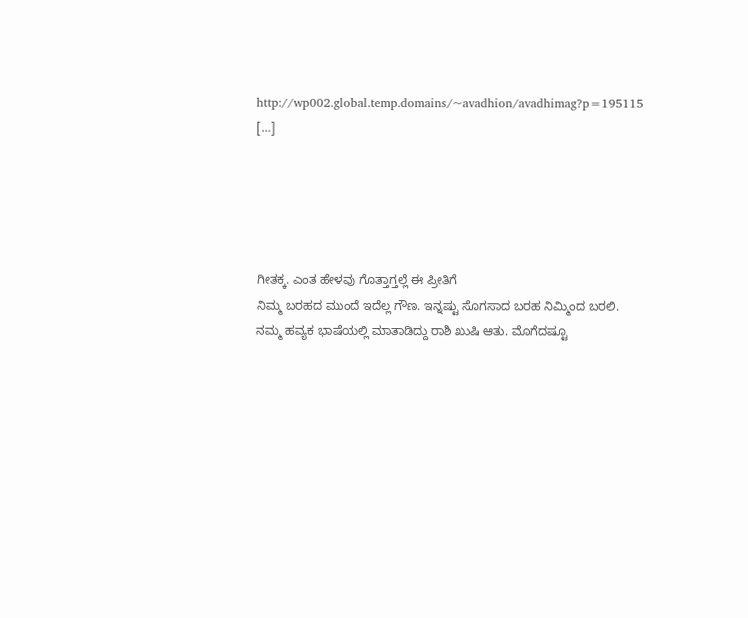http://wp002.global.temp.domains/~avadhion/avadhimag?p=195115 […]





ಗೀತಕ್ಕ. ಎಂತ ಹೇಳವು ಗೊತ್ತಾಗ್ತಲ್ಲೆ ಈ ಪ್ರೀತಿಗೆ
ನಿಮ್ಮ ಬರಹದ ಮುಂದೆ ಇದೆಲ್ಲ ಗೌಣ. ಇನ್ನಷ್ಟು ಸೊಗಸಾದ ಬರಹ ನಿಮ್ಮಿಂದ ಬರಲಿ.
ನಮ್ಮ ಹವ್ಯಕ ಭಾಷೆಯಲ್ಲಿ ಮಾತಾಡಿದ್ದು ರಾಶಿ ಖುಷಿ ಆತು. ಮೊಗೆದಷ್ಟೂ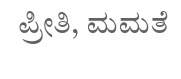ಪ್ರೀತಿ, ಮಮತೆ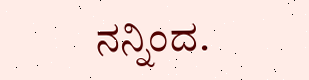ನನ್ನಿಂದ.